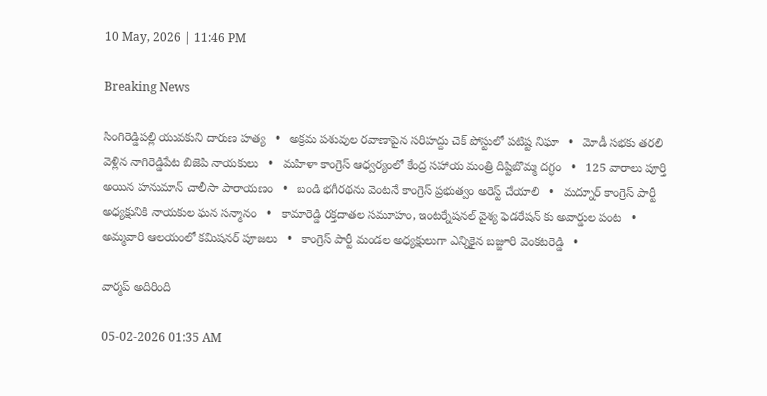10 May, 2026 | 11:46 PM

Breaking News

సింగిరెడ్డిపల్లి యువకుని దారుణ హత్య   •   అక్రమ పశువుల రవాణాపైన సరిహద్దు చెక్ పోస్టులో పటిష్ట నిఘా   •   మోడీ సభకు తరలి వెళ్లిన నాగిరెడ్డిపేట బిజెపి నాయకులు   •   మహిళా కాంగ్రెస్ ఆధ్వర్యంలో కేంద్ర సహాయ మంత్రి దిష్టిబొమ్మ దగ్ధం   •   125 వారాలు పూర్తి అయిన హనుమాన్ చాలీసా పారాయణం   •   బండి భగీరథను వెంటనే కాంగ్రెస్ ప్రభుత్వం అరెస్ట్ చేయాలి   •   మద్నూర్ కాంగ్రెస్ పార్టీ అధ్యక్షునికి నాయకుల ఘన సన్మానం   •   కామారెడ్డి రక్తదాతల సమూహం, ఇంటర్నేషనల్ వైశ్య ఫెడరేషన్ కు అవార్డుల పంట   •   అమ్మవారి ఆలయంలో కమిషనర్ పూజలు   •   కాంగ్రెస్ పార్టీ మండల అధ్యక్షులుగా ఎన్నికైన బజ్జూరి వెంకటరెడ్డి   •

వార్మప్ అదిరింది

05-02-2026 01:35 AM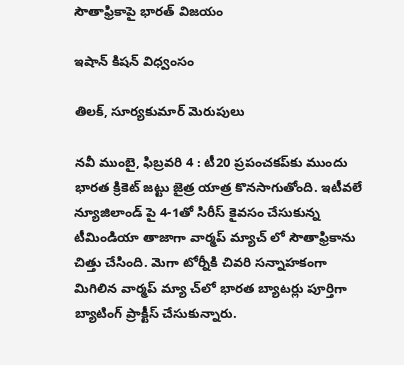సౌతాఫ్రికాపై భారత్ విజయం

ఇషాన్ కిషన్ విధ్వంసం

తిలక్, సూర్యకుమార్ మెరుపులు

నవీ ముంబై, ఫిబ్రవరి 4 : టీ20 ప్రపంచకప్‌కు ముందు భారత క్రికెట్ జట్టు జైత్ర యాత్ర కొనసాగుతోంది. ఇటీవలే న్యూజిలాండ్ పై 4-1తో సిరీస్ కైవసం చేసుకున్న టీమిండియా తాజాగా వార్మప్ మ్యాచ్ లో సౌతాఫ్రికాను చిత్తు చేసింది. మెగా టోర్నీకి చివరి సన్నాహకంగా మిగిలిన వార్మప్ మ్యా చ్‌లో భారత బ్యాటర్లు పూర్తిగా బ్యాటింగ్ ప్రాక్టీస్ చేసుకున్నారు.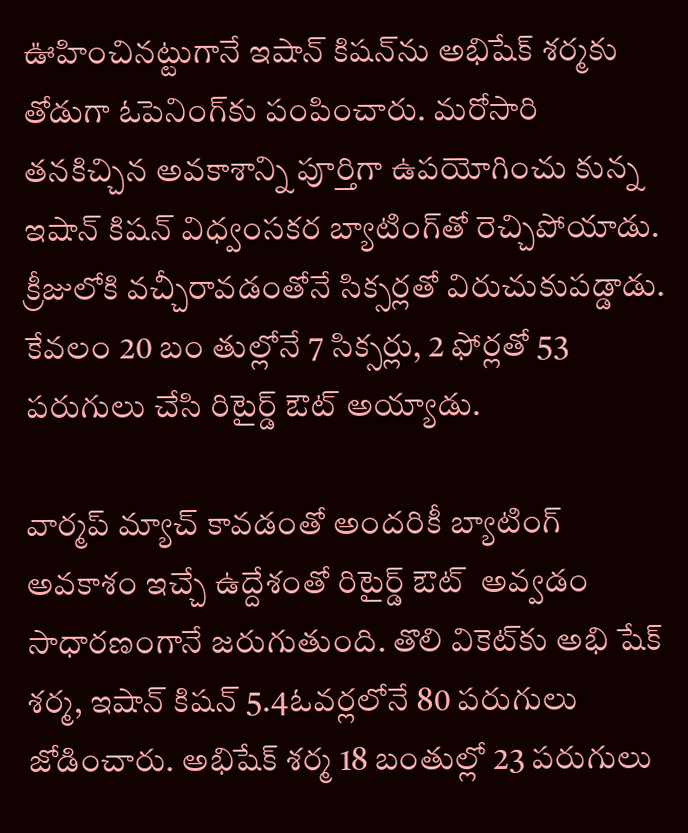ఊహించినట్టుగానే ఇషాన్ కిషన్‌ను అభిషేక్ శర్మకు తోడుగా ఓపెనింగ్‌కు పంపించారు. మరోసారి తనకిచ్చిన అవకాశాన్ని పూర్తిగా ఉపయోగించు కున్న ఇషాన్ కిషన్ విధ్వంసకర బ్యాటింగ్‌తో రెచ్చిపోయాడు. క్రీజులోకి వచ్చీరావడంతోనే సిక్సర్లతో విరుచుకుపడ్డాడు. కేవలం 20 బం తుల్లోనే 7 సిక్సర్లు, 2 ఫోర్లతో 53 పరుగులు చేసి రిటైర్డ్ ఔట్ అయ్యాడు.

వార్మప్ మ్యాచ్ కావడంతో అందరికీ బ్యాటింగ్ అవకాశం ఇచ్చే ఉద్దేశంతో రిటైర్డ్ ఔట్  అవ్వడం సాధారణంగానే జరుగుతుంది. తొలి వికెట్‌కు అభి షేక్ శర్మ, ఇషాన్ కిషన్ 5.4ఓవర్లలోనే 80 పరుగులు జోడించారు. అభిషేక్ శర్మ 18 బంతుల్లో 23 పరుగులు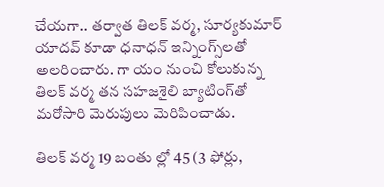చేయగా.. తర్వాత తిలక్ వర్మ, సూర్యకుమార్ యాదవ్ కూడా ధనాధన్ ఇన్నింగ్స్‌లతో అలరించారు. గా యం నుంచి కోలుకున్న తిలక్ వర్మ తన సహజశైలి బ్యాటింగ్‌తో మరోసారి మెరుపులు మెరిపించాడు.

తిలక్ వర్మ 19 బంతు ల్లో 45 (3 ఫోర్లు,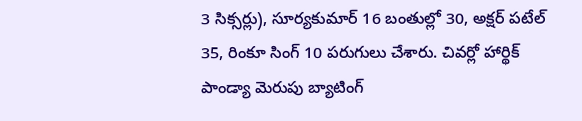3 సిక్సర్లు), సూర్యకుమార్ 16 బంతుల్లో 30, అక్షర్ పటేల్ 35, రింకూ సింగ్ 10 పరుగులు చేశారు. చివర్లో హార్థిక్ పాండ్యా మెరుపు బ్యాటింగ్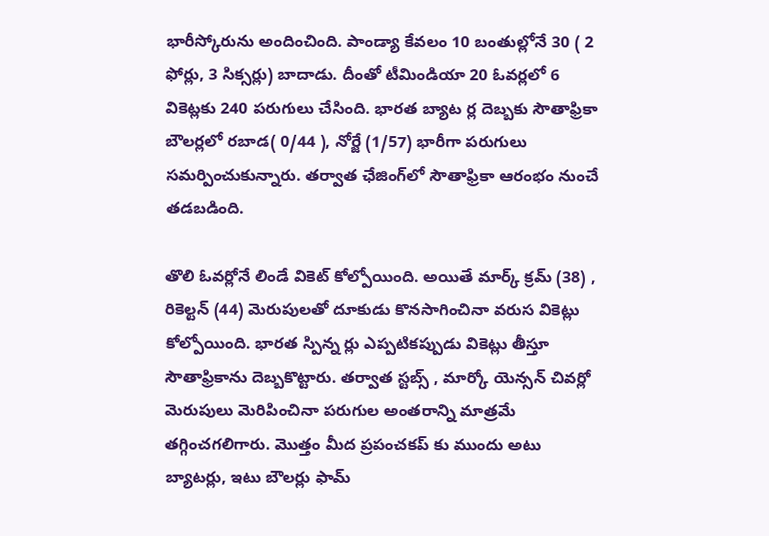భారీస్కోరును అందించింది. పాండ్యా కేవలం 10 బంతుల్లోనే 30 ( 2 ఫోర్లు, 3 సిక్సర్లు) బాదాడు. దీంతో టీమిండియా 20 ఓవర్లలో 6 వికెట్లకు 240 పరుగులు చేసింది. భారత బ్యాట ర్ల దెబ్బకు సౌతాఫ్రికా బౌలర్లలో రబాడ( 0/44 ), నోర్జే (1/57) భారీగా పరుగులు సమర్పించుకున్నారు. తర్వాత ఛేజింగ్‌లో సౌతాఫ్రికా ఆరంభం నుంచే తడబడింది.

తొలి ఓవర్లోనే లిండే వికెట్ కోల్పోయింది. అయితే మార్క్ క్రమ్ (38) , రికెల్టన్ (44) మెరుపులతో దూకుడు కొనసాగించినా వరుస వికెట్లు కోల్పోయింది. భారత స్పిన్న ర్లు ఎప్పటికప్పుడు వికెట్లు తీస్తూ సౌతాఫ్రికాను దెబ్బకొట్టారు. తర్వాత స్టబ్స్ , మార్కో యెన్సన్ చివర్లో మెరుపులు మెరిపించినా పరుగుల అంతరాన్ని మాత్రమే తగ్గించగలిగారు. మొత్తం మీద ప్రపంచకప్ కు ముందు అటు బ్యాటర్లు, ఇటు బౌలర్లు ఫామ్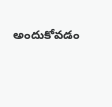అందుకోవడం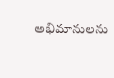అభిమానులను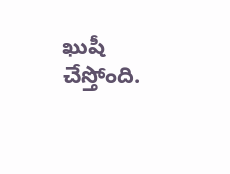ఖుషీ చేస్తోంది.